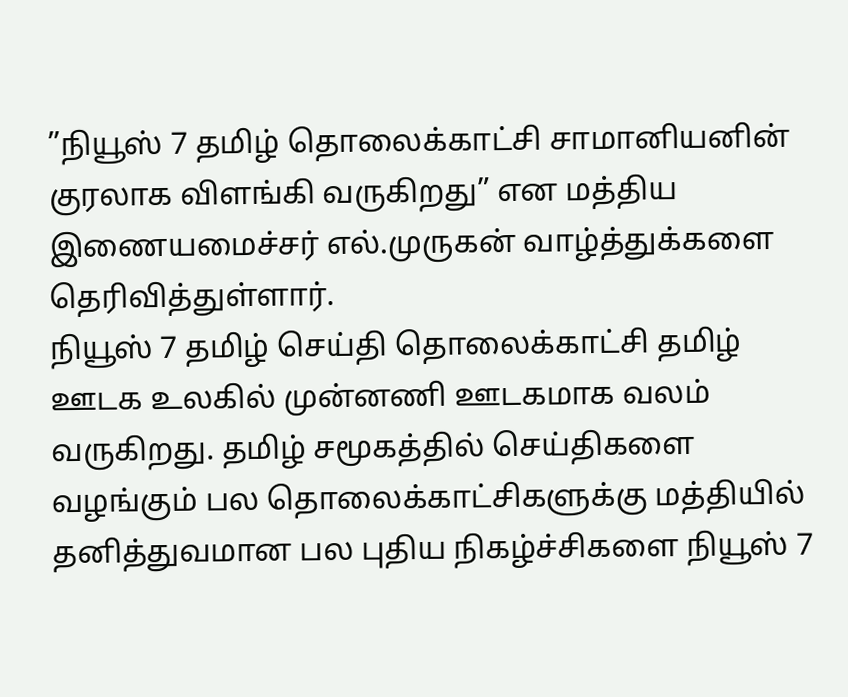”நியூஸ் 7 தமிழ் தொலைக்காட்சி சாமானியனின் குரலாக விளங்கி வருகிறது” என மத்திய இணையமைச்சர் எல்.முருகன் வாழ்த்துக்களை தெரிவித்துள்ளார்.
நியூஸ் 7 தமிழ் செய்தி தொலைக்காட்சி தமிழ் ஊடக உலகில் முன்னணி ஊடகமாக வலம் வருகிறது. தமிழ் சமூகத்தில் செய்திகளை வழங்கும் பல தொலைக்காட்சிகளுக்கு மத்தியில் தனித்துவமான பல புதிய நிகழ்ச்சிகளை நியூஸ் 7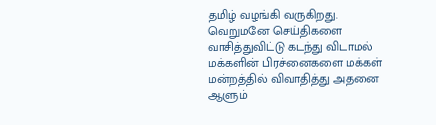தமிழ் வழங்கி வருகிறது.
வெறுமனே செய்திகளை வாசித்துவிட்டு கடந்து விடாமல் மக்களின் பிரச்னைகளை மக்கள் மன்றத்தில் விவாதித்து அதனை ஆளும்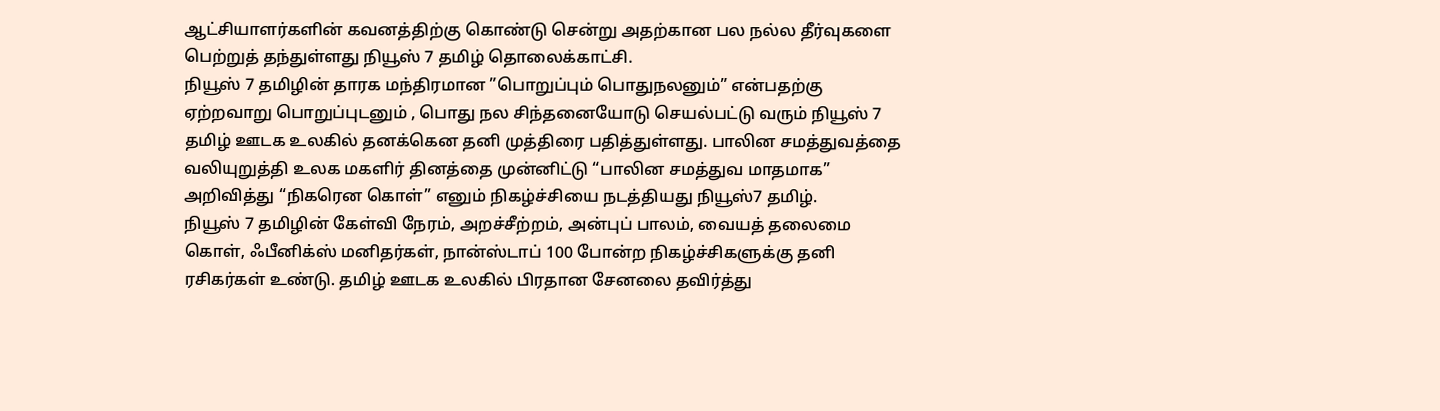ஆட்சியாளர்களின் கவனத்திற்கு கொண்டு சென்று அதற்கான பல நல்ல தீர்வுகளை பெற்றுத் தந்துள்ளது நியூஸ் 7 தமிழ் தொலைக்காட்சி.
நியூஸ் 7 தமிழின் தாரக மந்திரமான ”பொறுப்பும் பொதுநலனும்” என்பதற்கு ஏற்றவாறு பொறுப்புடனும் , பொது நல சிந்தனையோடு செயல்பட்டு வரும் நியூஸ் 7 தமிழ் ஊடக உலகில் தனக்கென தனி முத்திரை பதித்துள்ளது. பாலின சமத்துவத்தை வலியுறுத்தி உலக மகளிர் தினத்தை முன்னிட்டு “பாலின சமத்துவ மாதமாக” அறிவித்து “நிகரென கொள்” எனும் நிகழ்ச்சியை நடத்தியது நியூஸ்7 தமிழ்.
நியூஸ் 7 தமிழின் கேள்வி நேரம், அறச்சீற்றம், அன்புப் பாலம், வையத் தலைமை கொள், ஃபீனிக்ஸ் மனிதர்கள், நான்ஸ்டாப் 100 போன்ற நிகழ்ச்சிகளுக்கு தனி ரசிகர்கள் உண்டு. தமிழ் ஊடக உலகில் பிரதான சேனலை தவிர்த்து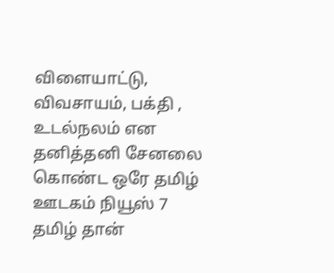விளையாட்டு, விவசாயம், பக்தி , உடல்நலம் என தனித்தனி சேனலை கொண்ட ஒரே தமிழ் ஊடகம் நியூஸ் 7 தமிழ் தான்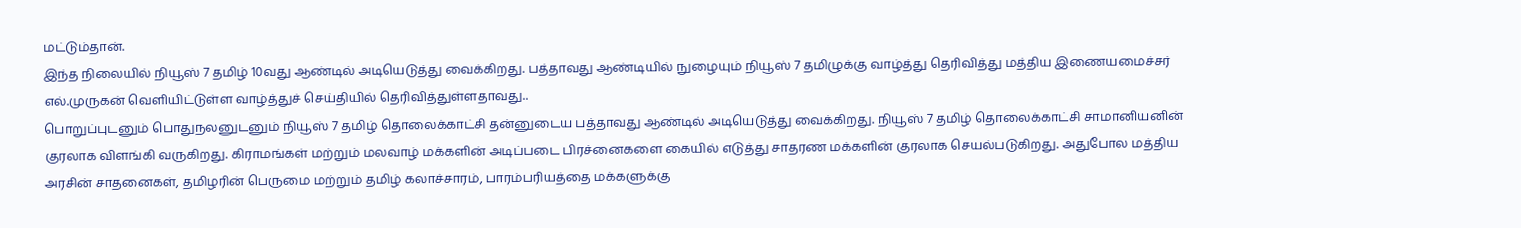மட்டும்தான்.
இந்த நிலையில் நியூஸ் 7 தமிழ் 10வது ஆண்டில் அடியெடுத்து வைக்கிறது. பத்தாவது ஆண்டியில் நுழையும் நியூஸ் 7 தமிழுக்கு வாழ்த்து தெரிவித்து மத்திய இணையமைச்சர் எல்.முருகன் வெளியிட்டுள்ள வாழ்த்துச் செய்தியில் தெரிவித்துள்ளதாவது..
பொறுப்புடனும் பொதுநலனுடனும் நியூஸ் 7 தமிழ் தொலைக்காட்சி தன்னுடைய பத்தாவது ஆண்டில் அடியெடுத்து வைக்கிறது. நியூஸ் 7 தமிழ் தொலைக்காட்சி சாமானியனின் குரலாக விளங்கி வருகிறது. கிராமங்கள் மற்றும் மலவாழ் மக்களின் அடிப்படை பிரச்னைகளை கையில் எடுத்து சாதரண மக்களின் குரலாக செயல்படுகிறது. அதுபோல மத்திய அரசின் சாதனைகள், தமிழரின் பெருமை மற்றும் தமிழ் கலாச்சாரம், பாரம்பரியத்தை மக்களுக்கு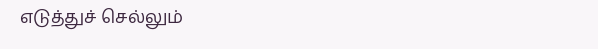எடுத்துச் செல்லும்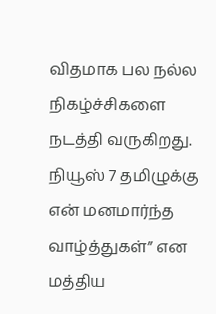விதமாக பல நல்ல நிகழ்ச்சிகளை நடத்தி வருகிறது. நியூஸ் 7 தமிழுக்கு என் மனமார்ந்த வாழ்த்துகள்” என மத்திய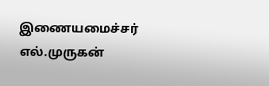இணையமைச்சர் எல்.முருகன்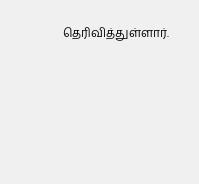தெரிவித்துள்ளார்.